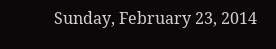Sunday, February 23, 2014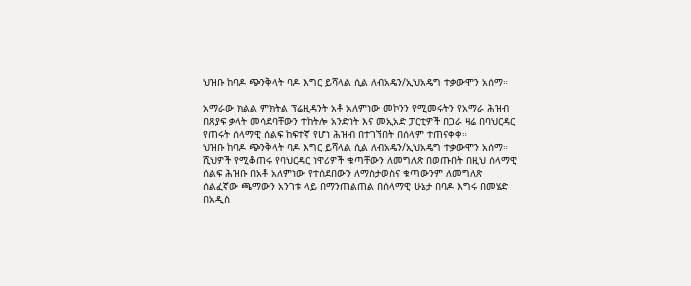ህዝቡ ከባዶ ጭንቅላት ባዶ እግር ይሻላል ሲል ለብአዴን/ኢህአዴግ ተቃውሞን አሰማ።

አማራው ክልል ምክትል ፕሬዚዳንት አቶ አለምነው መኮንን የሚመሩትን የአማራ ሕዝብ በጸያፍ ቃላት መሳደባቸውን ተከትሎ አንድነት እና መኢአድ ፓርቲዎች በጋራ ዛሬ በባህርዳር የጠሩት ሰላማዊ ሰልፍ ከፍተኛ የሆነ ሕዝብ በተገኘበት በሰላም ተጠናቀቀ።
ህዝቡ ከባዶ ጭንቅላት ባዶ እግር ይሻላል ሲል ለብአዴን/ኢህአዴግ ተቃውሞን አሰማ።
ሺህዎች የሚቆጠሩ የባህርዳር ነዋሪዎች ቁጣቸውን ለመግለጽ በወጡበት በዚህ ሰላማዊ ሰልፍ ሕዝቡ በአቶ አለምነው የተሰደበውን ለማስታወስና ቁጣውንም ለመግለጽ ሰልፈኛው ጫማውን አንገቱ ላይ በማንጠልጠል በሰላማዊ ሁኔታ በባዶ እግሩ በመሄድ በአዲስ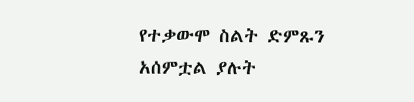የተቃውሞ ስልት ድምጹን አሰምቷል ያሉት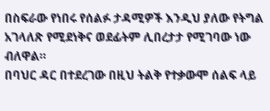በስፍራው የነበሩ የሰልፉ ታዳሚዎች እንዲህ ያለው የትግል አገላለጽ የሚደነቅና ወደፊትም ሊበረታታ የሚገባው ነው ብለዋል።
በባህር ዳር በተደረገው በዚህ ትልቅ የተቃውሞ ሰልፍ ላይ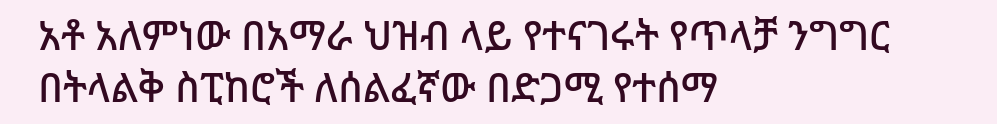አቶ አለምነው በአማራ ህዝብ ላይ የተናገሩት የጥላቻ ንግግር በትላልቅ ስፒከሮች ለሰልፈኛው በድጋሚ የተሰማ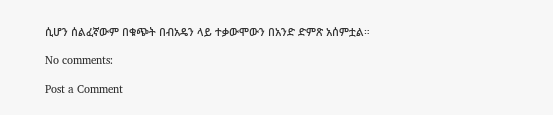ሲሆን ሰልፈኛውም በቁጭት በብአዴን ላይ ተቃውሞውን በአንድ ድምጽ አሰምቷል።

No comments:

Post a Comment